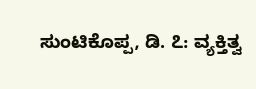ಸುಂಟಿಕೊಪ್ಪ, ಡಿ. ೭: ವ್ಯಕ್ತಿತ್ವ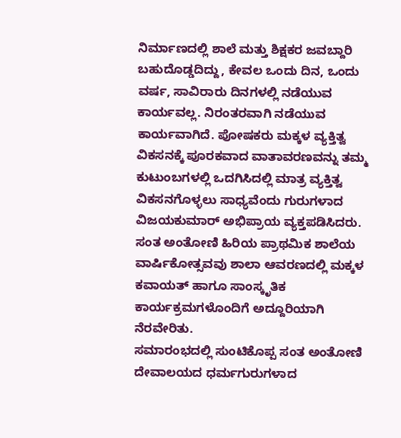ನಿರ್ಮಾಣದಲ್ಲಿ ಶಾಲೆ ಮತ್ತು ಶಿಕ್ಷಕರ ಜವಬ್ದಾರಿ ಬಹುದೊಡ್ಡದಿದ್ದು, ಕೇವಲ ಒಂದು ದಿನ, ಒಂದು ವರ್ಷ, ಸಾವಿರಾರು ದಿನಗಳಲ್ಲಿ ನಡೆಯುವ ಕಾರ್ಯವಲ್ಲ. ನಿರಂತರವಾಗಿ ನಡೆಯುವ ಕಾರ್ಯವಾಗಿದೆ. ಪೋಷಕರು ಮಕ್ಕಳ ವ್ಯಕ್ತಿತ್ವ ವಿಕಸನಕ್ಕೆ ಪೂರಕವಾದ ವಾತಾವರಣವನ್ನು ತಮ್ಮ ಕುಟುಂಬಗಳಲ್ಲಿ ಒದಗಿಸಿದಲ್ಲಿ ಮಾತ್ರ ವ್ಯಕ್ತಿತ್ವ ವಿಕಸನಗೊಳ್ಳಲು ಸಾಧ್ಯವೆಂದು ಗುರುಗಳಾದ ವಿಜಯಕುಮಾರ್ ಅಭಿಪ್ರಾಯ ವ್ಯಕ್ತಪಡಿಸಿದರು.
ಸಂತ ಅಂತೋಣಿ ಹಿರಿಯ ಪ್ರಾಥಮಿಕ ಶಾಲೆಯ ವಾರ್ಷಿಕೋತ್ಸವವು ಶಾಲಾ ಆವರಣದಲ್ಲಿ ಮಕ್ಕಳ ಕವಾಯತ್ ಹಾಗೂ ಸಾಂಸ್ಕೃತಿಕ ಕಾರ್ಯಕ್ರಮಗಳೊಂದಿಗೆ ಅದ್ದೂರಿಯಾಗಿ ನೆರವೇರಿತು.
ಸಮಾರಂಭದಲ್ಲಿ ಸುಂಟಿಕೊಪ್ಪ ಸಂತ ಅಂತೋಣಿ ದೇವಾಲಯದ ಧರ್ಮಗುರುಗಳಾದ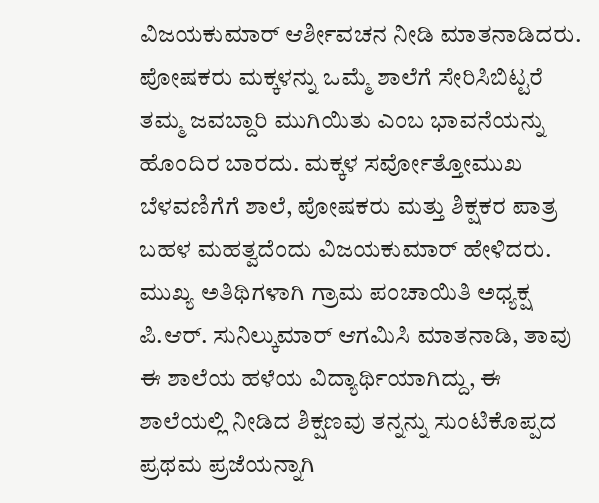ವಿಜಯಕುಮಾರ್ ಆರ್ಶೀವಚನ ನೀಡಿ ಮಾತನಾಡಿದರು. ಪೋಷಕರು ಮಕ್ಕಳನ್ನು ಒಮ್ಮೆ ಶಾಲೆಗೆ ಸೇರಿಸಿಬಿಟ್ಟರೆ ತಮ್ಮ ಜವಬ್ದಾರಿ ಮುಗಿಯಿತು ಎಂಬ ಭಾವನೆಯನ್ನು ಹೊಂದಿರ ಬಾರದು. ಮಕ್ಕಳ ಸರ್ವೋತ್ತೋಮುಖ ಬೆಳವಣಿಗೆಗೆ ಶಾಲೆ, ಪೋಷಕರು ಮತ್ತು ಶಿಕ್ಷಕರ ಪಾತ್ರ ಬಹಳ ಮಹತ್ವದೆಂದು ವಿಜಯಕುಮಾರ್ ಹೇಳಿದರು.
ಮುಖ್ಯ ಅತಿಥಿಗಳಾಗಿ ಗ್ರಾಮ ಪಂಚಾಯಿತಿ ಅಧ್ಯಕ್ಷ ಪಿ.ಆರ್. ಸುನಿಲ್ಕುಮಾರ್ ಆಗಮಿಸಿ ಮಾತನಾಡಿ, ತಾವು ಈ ಶಾಲೆಯ ಹಳೆಯ ವಿದ್ಯಾರ್ಥಿಯಾಗಿದ್ದು, ಈ ಶಾಲೆಯಲ್ಲಿ ನೀಡಿದ ಶಿಕ್ಷಣವು ತನ್ನನ್ನು ಸುಂಟಿಕೊಪ್ಪದ ಪ್ರಥಮ ಪ್ರಜೆಯನ್ನಾಗಿ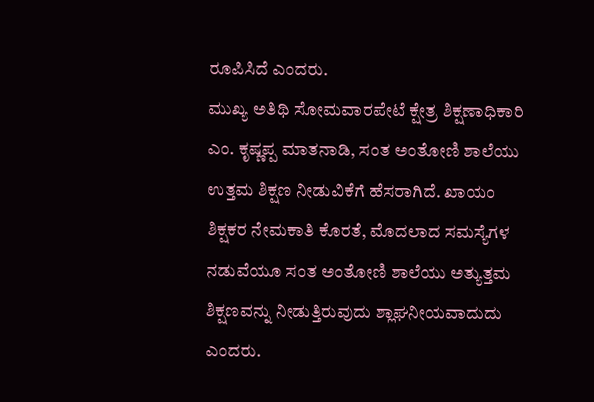ರೂಪಿಸಿದೆ ಎಂದರು.
ಮುಖ್ಯ ಅತಿಥಿ ಸೋಮವಾರಪೇಟೆ ಕ್ಷೇತ್ರ ಶಿಕ್ಷಣಾಧಿಕಾರಿ ಎಂ. ಕೃಷ್ಣಪ್ಪ ಮಾತನಾಡಿ, ಸಂತ ಅಂತೋಣಿ ಶಾಲೆಯು ಉತ್ತಮ ಶಿಕ್ಷಣ ನೀಡುವಿಕೆಗೆ ಹೆಸರಾಗಿದೆ. ಖಾಯಂ ಶಿಕ್ಷಕರ ನೇಮಕಾತಿ ಕೊರತೆ, ಮೊದಲಾದ ಸಮಸ್ಯೆಗಳ ನಡುವೆಯೂ ಸಂತ ಅಂತೋಣಿ ಶಾಲೆಯು ಅತ್ಯುತ್ತಮ ಶಿಕ್ಷಣವನ್ನು ನೀಡುತ್ತಿರುವುದು ಶ್ಲಾಘನೀಯವಾದುದು ಎಂದರು.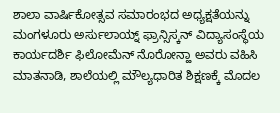ಶಾಲಾ ವಾರ್ಷಿಕೋತ್ಸವ ಸಮಾರಂಭದ ಅಧ್ಯಕ್ಷತೆಯನ್ನು ಮಂಗಳೂರು ಅರ್ಸುಲಾಯ್ನ್ ಫ್ರಾನ್ಸಿಸ್ಕನ್ ವಿದ್ಯಾಸಂಸ್ಥೆಯ ಕಾರ್ಯದರ್ಶಿ ಫಿಲೋಮೆನ್ ನೊರೋನ್ಹಾ ಅವರು ವಹಿಸಿ ಮಾತನಾಡಿ, ಶಾಲೆಯಲ್ಲಿ ಮೌಲ್ಯಧಾರಿತ ಶಿಕ್ಷಣಕ್ಕೆ ಮೊದಲ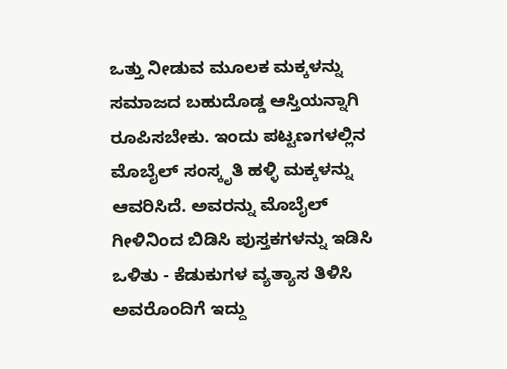ಒತ್ತು ನೀಡುವ ಮೂಲಕ ಮಕ್ಕಳನ್ನು ಸಮಾಜದ ಬಹುದೊಡ್ಡ ಆಸ್ತಿಯನ್ನಾಗಿ ರೂಪಿಸಬೇಕು. ಇಂದು ಪಟ್ಟಣಗಳಲ್ಲಿನ ಮೊಬೈಲ್ ಸಂಸ್ಕೃತಿ ಹಳ್ಳಿ ಮಕ್ಕಳನ್ನು ಆವರಿಸಿದೆ. ಅವರನ್ನು ಮೊಬೈಲ್ ಗೀಳಿನಿಂದ ಬಿಡಿಸಿ ಪುಸ್ತಕಗಳನ್ನು ಇಡಿಸಿ ಒಳಿತು - ಕೆಡುಕುಗಳ ವ್ಯತ್ಯಾಸ ತಿಳಿಸಿ ಅವರೊಂದಿಗೆ ಇದ್ದು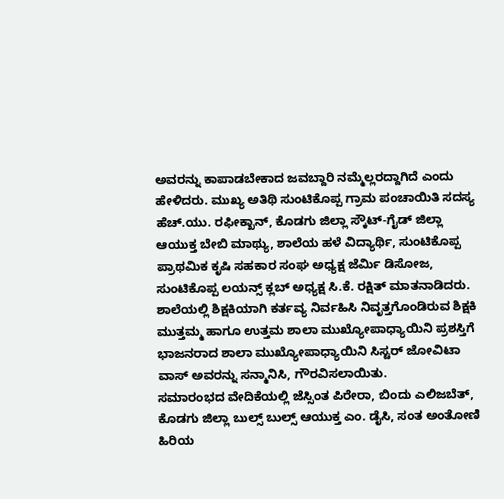ಅವರನ್ನು ಕಾಪಾಡಬೇಕಾದ ಜವಬ್ದಾರಿ ನಮ್ಮೆಲ್ಲರದ್ದಾಗಿದೆ ಎಂದು ಹೇಳಿದರು. ಮುಖ್ಯ ಅತಿಥಿ ಸುಂಟಿಕೊಪ್ಪ ಗ್ರಾಮ ಪಂಚಾಯಿತಿ ಸದಸ್ಯ ಹೆಚ್.ಯು. ರಫೀಕ್ಖಾನ್, ಕೊಡಗು ಜಿಲ್ಲಾ ಸ್ಕೌಟ್-ಗೈಡ್ ಜಿಲ್ಲಾ ಆಯುಕ್ತ ಬೇಬಿ ಮಾಥ್ಯು, ಶಾಲೆಯ ಹಳೆ ವಿದ್ಯಾರ್ಥಿ, ಸುಂಟಿಕೊಪ್ಪ ಪ್ರಾಥಮಿಕ ಕೃಷಿ ಸಹಕಾರ ಸಂಘ ಅಧ್ಯಕ್ಷ ಜೆರ್ಮಿ ಡಿಸೋಜ, ಸುಂಟಿಕೊಪ್ಪ ಲಯನ್ಸ್ ಕ್ಲಬ್ ಅಧ್ಯಕ್ಷ ಸಿ.ಕೆ. ರಕ್ಷಿತ್ ಮಾತನಾಡಿದರು. ಶಾಲೆಯಲ್ಲಿ ಶಿಕ್ಷಕಿಯಾಗಿ ಕರ್ತವ್ಯ ನಿರ್ವಹಿಸಿ ನಿವೃತ್ತಗೊಂಡಿರುವ ಶಿಕ್ಷಕಿ ಮುತ್ತಮ್ಮ ಹಾಗೂ ಉತ್ತಮ ಶಾಲಾ ಮುಖ್ಯೋಪಾಧ್ಯಾಯಿನಿ ಪ್ರಶಸ್ತಿಗೆ ಭಾಜನರಾದ ಶಾಲಾ ಮುಖ್ಯೋಪಾಧ್ಯಾಯಿನಿ ಸಿಸ್ಟರ್ ಜೋವಿಟಾ ವಾಸ್ ಅವರನ್ನು ಸನ್ಮಾನಿಸಿ, ಗೌರವಿಸಲಾಯಿತು.
ಸಮಾರಂಭದ ವೇದಿಕೆಯಲ್ಲಿ ಜೆಸ್ಸಿಂತ ಪಿರೇರಾ, ಬಿಂದು ಎಲಿಜಬೆತ್, ಕೊಡಗು ಜಿಲ್ಲಾ ಬುಲ್ಸ್ ಬುಲ್ಸ್ ಆಯುಕ್ತ ಎಂ. ಡೈಸಿ, ಸಂತ ಅಂತೋಣಿ ಹಿರಿಯ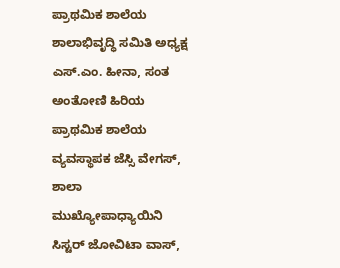ಪ್ರಾಥಮಿಕ ಶಾಲೆಯ ಶಾಲಾಭಿವೃದ್ಧಿ ಸಮಿತಿ ಅಧ್ಯಕ್ಷ ಎಸ್.ಎಂ. ಹೀನಾ, ಸಂತ ಅಂತೋಣಿ ಹಿರಿಯ ಪ್ರಾಥಮಿಕ ಶಾಲೆಯ ವ್ಯವಸ್ಥಾಪಕ ಜೆಸ್ಸಿ ವೇಗಸ್, ಶಾಲಾ ಮುಖ್ಯೋಪಾಧ್ಯಾಯಿನಿ ಸಿಸ್ಟರ್ ಜೋವಿಟಾ ವಾಸ್,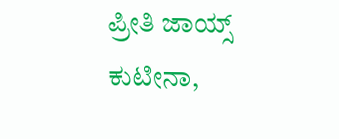ಪ್ರೀತಿ ಜಾಯ್ಸ್ ಕುಟೀನಾ,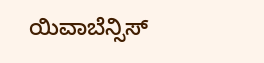ಯಿವಾಬೆನ್ಸಿಸ್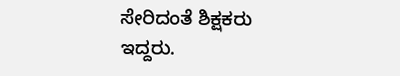ಸೇರಿದಂತೆ ಶಿಕ್ಷಕರು ಇದ್ದರು.